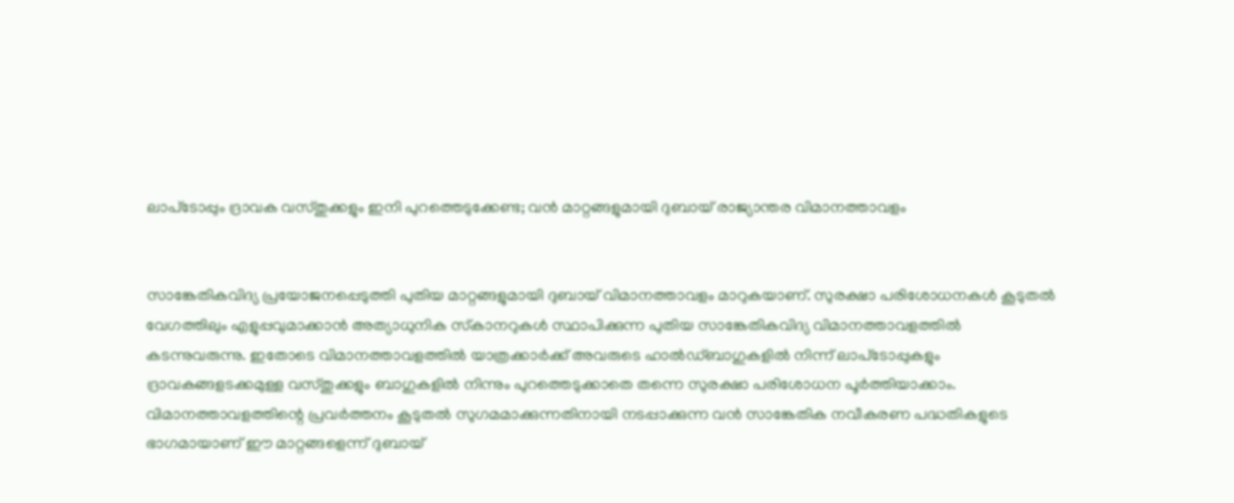ലാപ്‌ടോപ്പും ദ്രാവക വസ്തുക്കളും ഇനി പുറത്തെടുക്കേണ്ട; വൻ മാറ്റങ്ങളുമായി ദുബായ് രാജ്യാന്തര വിമാനത്താവളം


സാങ്കേതികവിദ്യ പ്രയോജനപ്പെടുത്തി പുതിയ മാറ്റങ്ങളുമായി ദുബായ് വിമാനത്താവളം മാറുകയാണ്. സുരക്ഷാ പരിശോധനകള്‍ കൂടുതല്‍ വേഗത്തിലും എളുപ്പവുമാക്കാന്‍ അത്യാധുനിക സ്‌കാനറുകള്‍ സ്ഥാപിക്കുന്ന പുതിയ സാങ്കേതികവിദ്യ വിമാനത്താവളത്തില്‍ കടന്നുവരുന്നു. ഇതോടെ വിമാനത്താവളത്തില്‍ യാത്രക്കാര്‍ക്ക് അവരുടെ ഹാല്‍ഡ്ബാഗുകളില്‍ നിന്ന് ലാപ്‌ടോപ്പുകളും ദ്രാവകങ്ങളടക്കമുള്ള വസ്തുക്കളും ബാഗുകളില്‍ നിന്നും പുറത്തെടുക്കാതെ തന്നെ സുരക്ഷാ പരിശോധന പൂര്‍ത്തിയാക്കാം. വിമാനത്താവളത്തിന്റെ പ്രവര്‍ത്തനം കൂടുതല്‍ സുഗമമാക്കുന്നതിനായി നടപ്പാക്കുന്ന വന്‍ സാങ്കേതിക നവീകരണ പദ്ധതികളുടെ ഭാഗമായാണ് ഈ മാറ്റങ്ങളെന്ന് ദുബായ്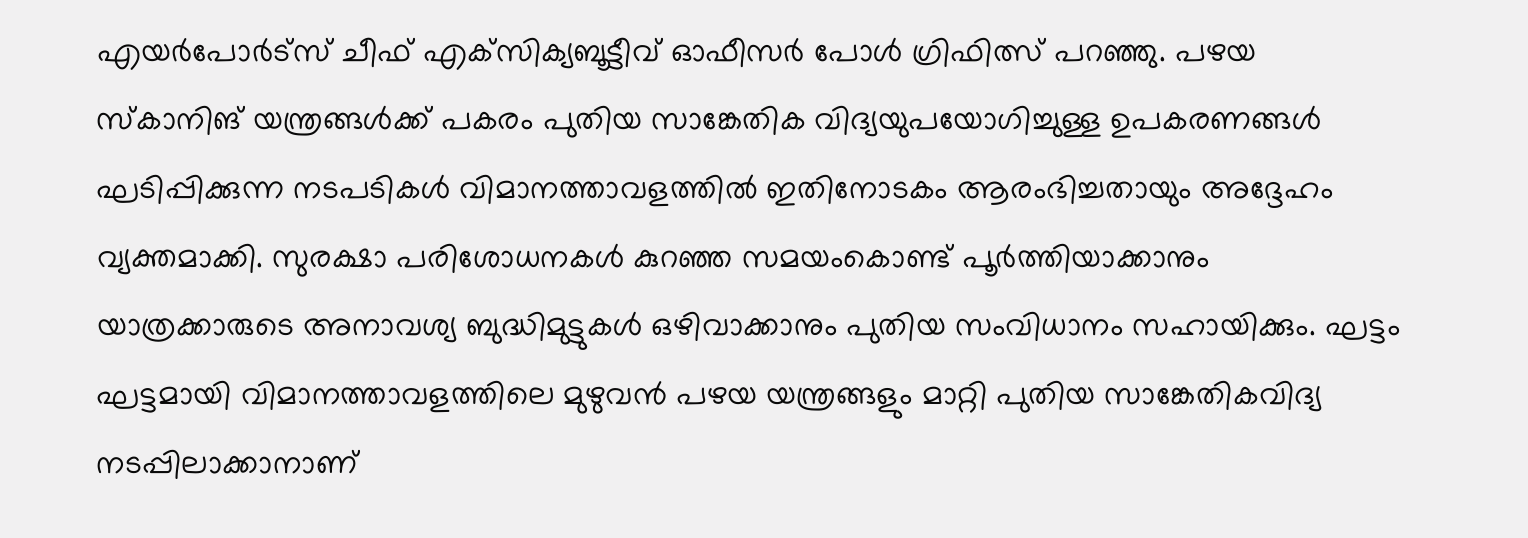എയര്‍പോര്‍ട്‌സ് ചീഫ് എക്‌സിക്യബൂട്ടീവ് ഓഫീസര്‍ പോള്‍ ഗ്രിഫിത്സ് പറഞ്ഞു. പഴയ സ്‌കാനിങ് യന്ത്രങ്ങള്‍ക്ക് പകരം പുതിയ സാങ്കേതിക വിദ്യയുപയോഗിച്ചുള്ള ഉപകരണങ്ങള്‍ ഘടിപ്പിക്കുന്ന നടപടികള്‍ വിമാനത്താവളത്തില്‍ ഇതിനോടകം ആരംഭിച്ചതായും അദ്ദേഹം വ്യക്തമാക്കി. സുരക്ഷാ പരിശോധനകള്‍ കുറഞ്ഞ സമയംകൊണ്ട് പൂര്‍ത്തിയാക്കാനും യാത്രക്കാരുടെ അനാവശ്യ ബുദ്ധിമുട്ടുകള്‍ ഒഴിവാക്കാനും പുതിയ സംവിധാനം സഹായിക്കും. ഘട്ടം ഘട്ടമായി വിമാനത്താവളത്തിലെ മുഴുവന്‍ പഴയ യന്ത്രങ്ങളും മാറ്റി പുതിയ സാങ്കേതികവിദ്യ നടപ്പിലാക്കാനാണ്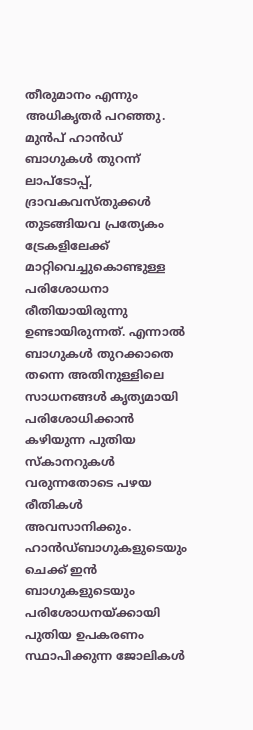തീരുമാനം എന്നും അധികൃതര്‍ പറഞ്ഞു. മുന്‍പ് ഹാന്‍ഡ് ബാഗുകള്‍ തുറന്ന് ലാപ്‌ടോപ്പ്, ദ്രാവകവസ്തുക്കള്‍ തുടങ്ങിയവ പ്രത്യേകം ട്രേകളിലേക്ക് മാറ്റിവെച്ചുകൊണ്ടുള്ള പരിശോധനാ രീതിയായിരുന്നു ഉണ്ടായിരുന്നത്. എന്നാല്‍ ബാഗുകള്‍ തുറക്കാതെ തന്നെ അതിനുള്ളിലെ സാധനങ്ങള്‍ കൃത്യമായി പരിശോധിക്കാന്‍ കഴിയുന്ന പുതിയ സ്‌കാനറുകള്‍ വരുന്നതോടെ പഴയ രീതികള്‍ അവസാനിക്കും. ഹാന്‍ഡ്ബാഗുകളുടെയും ചെക്ക് ഇന്‍ ബാഗുകളുടെയും പരിശോധനയ്ക്കായി പുതിയ ഉപകരണം സ്ഥാപിക്കുന്ന ജോലികള്‍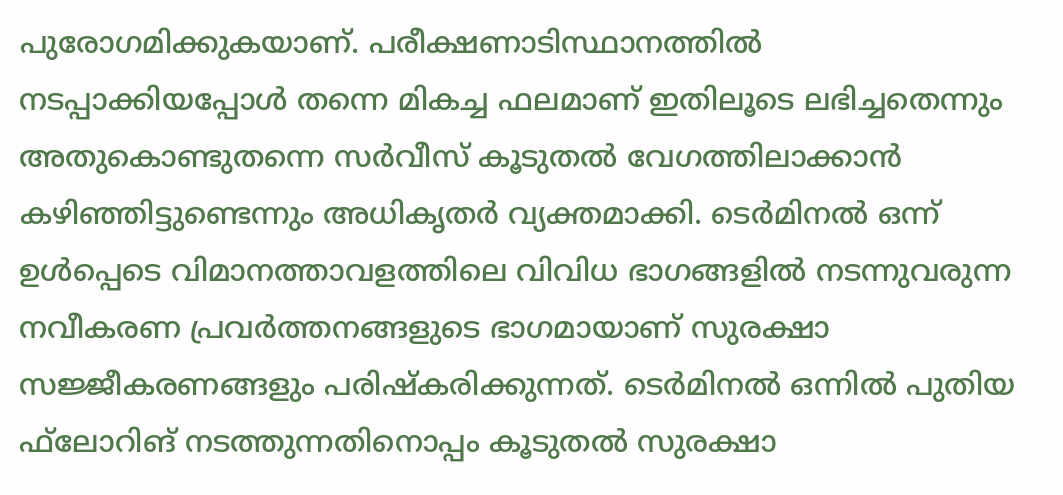പുരോഗമിക്കുകയാണ്. പരീക്ഷണാടിസ്ഥാനത്തില്‍ നടപ്പാക്കിയപ്പോള്‍ തന്നെ മികച്ച ഫലമാണ് ഇതിലൂടെ ലഭിച്ചതെന്നും അതുകൊണ്ടുതന്നെ സര്‍വീസ് കൂടുതല്‍ വേഗത്തിലാക്കാന്‍ കഴിഞ്ഞിട്ടുണ്ടെന്നും അധികൃതര്‍ വ്യക്തമാക്കി. ടെര്‍മിനല്‍ ഒന്ന് ഉള്‍പ്പെടെ വിമാനത്താവളത്തിലെ വിവിധ ഭാഗങ്ങളില്‍ നടന്നുവരുന്ന നവീകരണ പ്രവര്‍ത്തനങ്ങളുടെ ഭാഗമായാണ് സുരക്ഷാ സജ്ജീകരണങ്ങളും പരിഷ്‌കരിക്കുന്നത്. ടെര്‍മിനല്‍ ഒന്നില്‍ പുതിയ ഫ്‌ലോറിങ് നടത്തുന്നതിനൊപ്പം കൂടുതല്‍ സുരക്ഷാ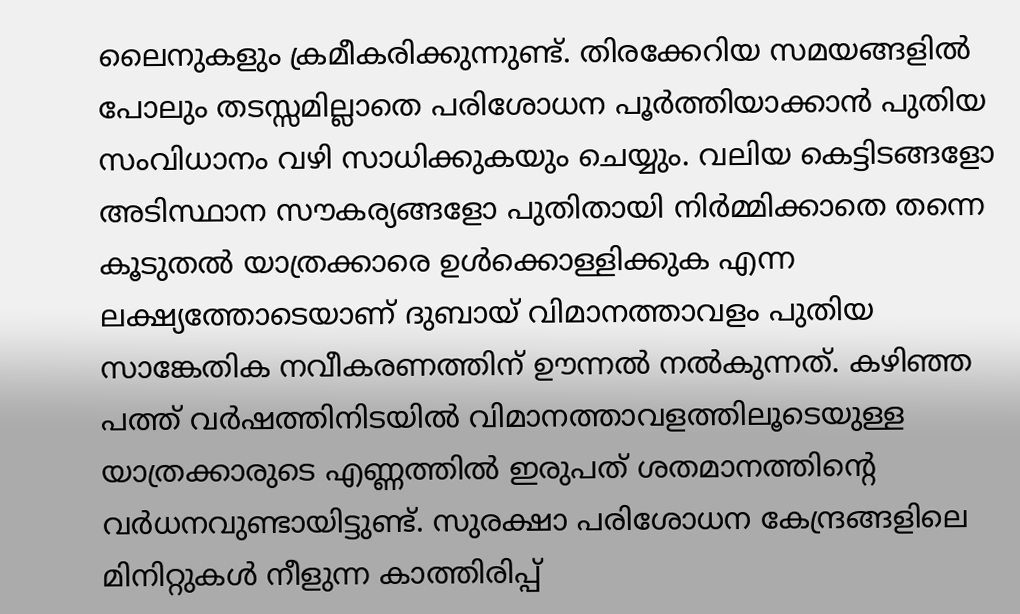ലൈനുകളും ക്രമീകരിക്കുന്നുണ്ട്. തിരക്കേറിയ സമയങ്ങളില്‍ പോലും തടസ്സമില്ലാതെ പരിശോധന പൂര്‍ത്തിയാക്കാന്‍ പുതിയ സംവിധാനം വഴി സാധിക്കുകയും ചെയ്യും. വലിയ കെട്ടിടങ്ങളോ അടിസ്ഥാന സൗകര്യങ്ങളോ പുതിതായി നിര്‍മ്മിക്കാതെ തന്നെ കൂടുതല്‍ യാത്രക്കാരെ ഉള്‍ക്കൊള്ളിക്കുക എന്ന ലക്ഷ്യത്തോടെയാണ് ദുബായ് വിമാനത്താവളം പുതിയ സാങ്കേതിക നവീകരണത്തിന് ഊന്നല്‍ നല്‍കുന്നത്. കഴിഞ്ഞ പത്ത് വര്‍ഷത്തിനിടയില്‍ വിമാനത്താവളത്തിലൂടെയുള്ള യാത്രക്കാരുടെ എണ്ണത്തില്‍ ഇരുപത് ശതമാനത്തിന്റെ വര്‍ധനവുണ്ടായിട്ടുണ്ട്. സുരക്ഷാ പരിശോധന കേന്ദ്രങ്ങളിലെ മിനിറ്റുകള്‍ നീളുന്ന കാത്തിരിപ്പ്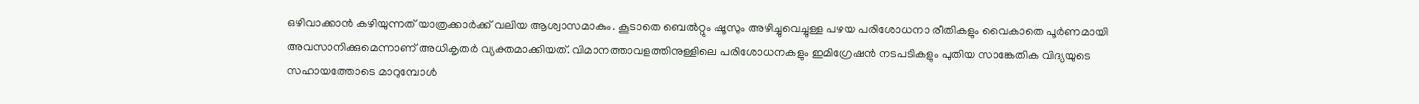ഒഴിവാക്കാന്‍ കഴിയുന്നത് യാത്രക്കാര്‍ക്ക് വലിയ ആശ്വാസമാകും. കൂടാതെ ബെല്‍റ്റും ഷൂസും അഴിച്ചുവെച്ചുള്ള പഴയ പരിശോധനാ രീതികളും വൈകാതെ പൂര്‍ണമായി അവസാനിക്കുമെന്നാണ് അധികൃതര്‍ വ്യക്തമാക്കിയത്. വിമാനത്താവളത്തിനുള്ളിലെ പരിശോധനകളും ഇമിഗ്രേഷന്‍ നടപടികളും പുതിയ സാങ്കേതിക വിദ്യയുടെ സഹായത്തോടെ മാറുമ്പോള്‍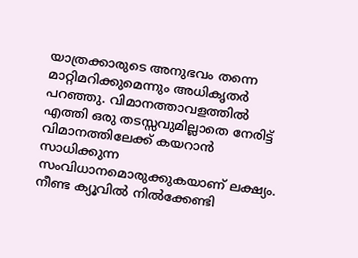യാത്രക്കാരുടെ അനുഭവം തന്നെ മാറ്റിമറിക്കുമെന്നും അധികൃതര്‍ പറഞ്ഞു. വിമാനത്താവളത്തില്‍ എത്തി ഒരു തടസ്സവുമില്ലാതെ നേരിട്ട് വിമാനത്തിലേക്ക് കയറാന്‍ സാധിക്കുന്ന സംവിധാനമൊരുക്കുകയാണ് ലക്ഷ്യം. നീണ്ട ക്യൂവില്‍ നില്‍ക്കേണ്ടി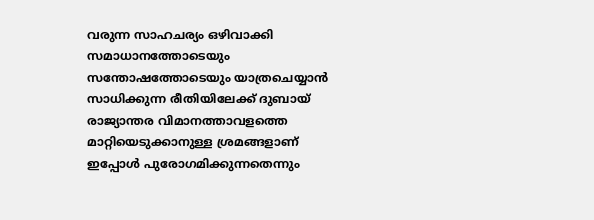വരുന്ന സാഹചര്യം ഒഴിവാക്കി സമാധാനത്തോടെയും സന്തോഷത്തോടെയും യാത്രചെയ്യാന്‍ സാധിക്കുന്ന രീതിയിലേക്ക് ദുബായ് രാജ്യാന്തര വിമാനത്താവളത്തെ മാറ്റിയെടുക്കാനുള്ള ശ്രമങ്ങളാണ് ഇപ്പോള്‍ പുരോഗമിക്കുന്നതെന്നും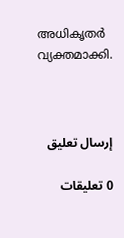അധികൃതര്‍ വ്യക്തമാക്കി.



إرسال تعليق

0 تعليقات